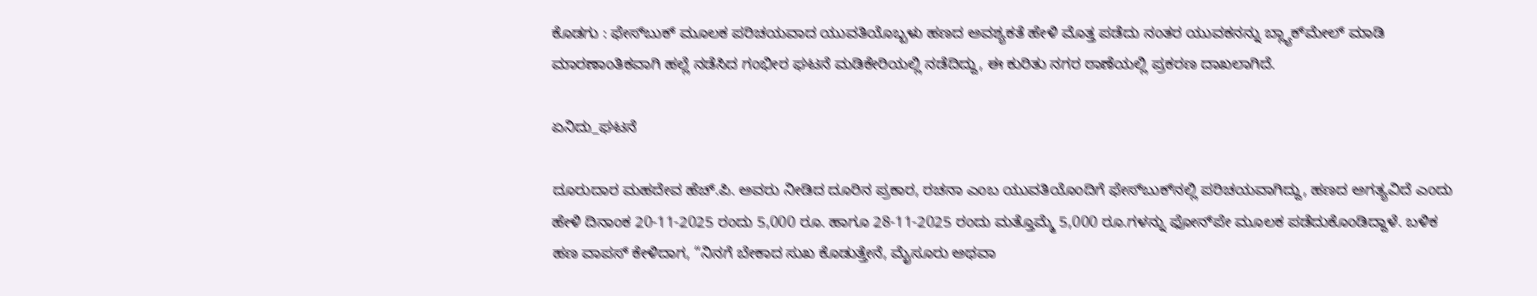ಕೊಡಗು : ಫೇಸ್‌ಬುಕ್ ಮೂಲಕ ಪರಿಚಯವಾದ ಯುವತಿಯೊಬ್ಬಳು ಹಣದ ಅವಶ್ಯಕತೆ ಹೇಳಿ ಮೊತ್ತ ಪಡೆದು ನಂತರ ಯುವಕನನ್ನು ಬ್ಲ್ಯಾಕ್‌ಮೇಲ್ ಮಾಡಿ ಮಾರಣಾಂತಿಕವಾಗಿ ಹಲ್ಲೆ ನಡೆಸಿದ ಗಂಭೀರ ಘಟನೆ ಮಡಿಕೇರಿಯಲ್ಲಿ ನಡೆದಿದ್ದು, ಈ ಕುರಿತು ನಗರ ಠಾಣೆಯಲ್ಲಿ ಪ್ರಕರಣ ದಾಖಲಾಗಿದೆ.

ಏನಿದು_ಘಟನೆ

ದೂರುದಾರ ಮಹದೇವ ಹೆಚ್.ಪಿ. ಅವರು ನೀಡಿದ ದೂರಿನ ಪ್ರಕಾರ, ರಚನಾ ಎಂಬ ಯುವತಿಯೊಂದಿಗೆ ಫೇಸ್‌ಬುಕ್‌ನಲ್ಲಿ ಪರಿಚಯವಾಗಿದ್ದು, ಹಣದ ಅಗತ್ಯವಿದೆ ಎಂದು ಹೇಳಿ ದಿನಾಂಕ 20-11-2025 ರಂದು 5,000 ರೂ. ಹಾಗೂ 28-11-2025 ರಂದು ಮತ್ತೊಮ್ಮೆ 5,000 ರೂ.ಗಳನ್ನು ಫೋನ್‌ಪೇ ಮೂಲಕ ಪಡೆದುಕೊಂಡಿದ್ದಾಳೆ. ಬಳಿಕ ಹಣ ವಾಪಸ್ ಕೇಳಿದಾಗ, “ನಿನಗೆ ಬೇಕಾದ ಸುಖ ಕೊಡುತ್ತೇನೆ, ಮೈಸೂರು ಅಥವಾ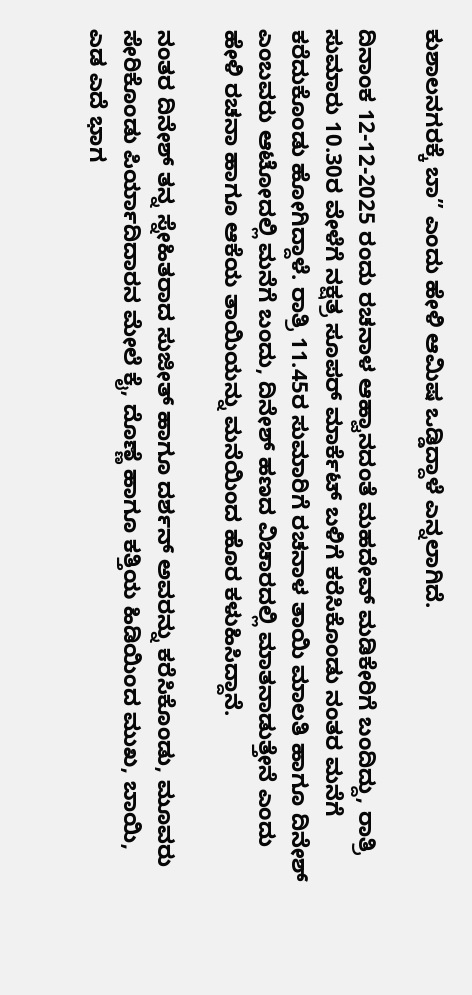ಕುಶಾಲನಗರಕ್ಕೆ ಬಾ” ಎಂದು ಹೇಳಿ ಆಮಿಷ ಒಡ್ಡಿದ್ದಾಳೆ ಎನ್ನಲಾಗಿದೆ.

ದಿನಾಂಕ 12-12-2025 ರಂದು ರಚನಾಳ ಆಹ್ವಾನದಂತೆ ಮಹದೇವ್ ಮಡಿಕೇರಿಗೆ ಬಂದಿದ್ದು, ರಾತ್ರಿ ಸುಮಾರು 10.30ರ ವೇಳೆಗೆ ನಕ್ಷತ್ರ ಸೂಪರ್ ಮಾರ್ಕೆಟ್ ಬಳಿಗೆ ಕರೆಸಿಕೊಂಡು ನಂತರ ಮನೆಗೆ ಕರೆದುಕೊಂಡು ಹೋಗಿದ್ದಾಳೆ. ರಾತ್ರಿ 11.45ರ ಸುಮಾರಿಗೆ ರಚನಾಳ ತಾಯಿ ಮಾಲತಿ ಹಾಗೂ ದಿನೇಶ್ ಎಂಬವರು ಆಟೋದಲ್ಲಿ ಮನೆಗೆ ಬಂದು, ದಿನೇಶ್ ಹಣದ ವಿಚಾರದಲ್ಲಿ ಮಾತನಾಡುತ್ತೇನೆ ಎಂದು ಹೇಳಿ ರಚನಾ ಹಾಗೂ ಆಕೆಯ ತಾಯಿಯನ್ನು ಮನೆಯಿಂದ ಹೊರ ಕಳುಹಿಸಿದ್ದಾನೆ.

ನಂತರ ದಿನೇಶ್ ತನ್ನ ಸ್ನೇಹಿತರಾದ ಸುಜೀತ್ ಹಾಗೂ ದರ್ಶನ್ ಅವರನ್ನು ಕರೆಸಿಕೊಂಡು, ಮೂವರು ಸೇರಿಕೊಂಡು ಪಿರ್ಯಾದಿದಾರನ ಮೇಲೆ ಕೈ, ದೊಣ್ಣೆ ಹಾಗೂ ಕತ್ತಿಯ ಹಿಡಿಯಿಂದ ಮುಖ, ಬಾಯಿ, ಎಡ ಎದೆ ಭಾಗ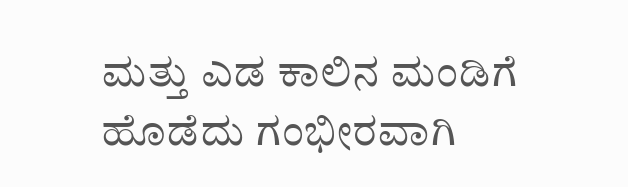ಮತ್ತು ಎಡ ಕಾಲಿನ ಮಂಡಿಗೆ ಹೊಡೆದು ಗಂಭೀರವಾಗಿ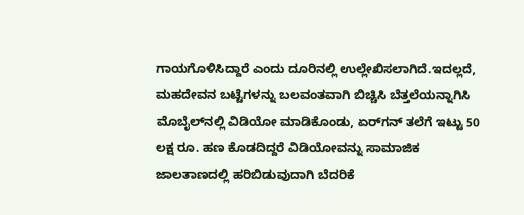ಗಾಯಗೊಳಿಸಿದ್ದಾರೆ ಎಂದು ದೂರಿನಲ್ಲಿ ಉಲ್ಲೇಖಿಸಲಾಗಿದೆ.ಇದಲ್ಲದೆ, ಮಹದೇವನ ಬಟ್ಟೆಗಳನ್ನು ಬಲವಂತವಾಗಿ ಬಿಚ್ಚಿಸಿ ಬೆತ್ತಲೆಯನ್ನಾಗಿಸಿ ಮೊಬೈಲ್‌ನಲ್ಲಿ ವಿಡಿಯೋ ಮಾಡಿಕೊಂಡು, ಏರ್‌ಗನ್ ತಲೆಗೆ ಇಟ್ಟು 50 ಲಕ್ಷ ರೂ. ಹಣ ಕೊಡದಿದ್ದರೆ ವಿಡಿಯೋವನ್ನು ಸಾಮಾಜಿಕ ಜಾಲತಾಣದಲ್ಲಿ ಹರಿಬಿಡುವುದಾಗಿ ಬೆದರಿಕೆ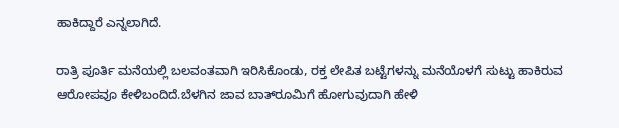ಹಾಕಿದ್ದಾರೆ ಎನ್ನಲಾಗಿದೆ.

ರಾತ್ರಿ ಪೂರ್ತಿ ಮನೆಯಲ್ಲಿ ಬಲವಂತವಾಗಿ ಇರಿಸಿಕೊಂಡು, ರಕ್ತ ಲೇಪಿತ ಬಟ್ಟೆಗಳನ್ನು ಮನೆಯೊಳಗೆ ಸುಟ್ಟು ಹಾಕಿರುವ ಆರೋಪವೂ ಕೇಳಿಬಂದಿದೆ.ಬೆಳಗಿನ ಜಾವ ಬಾತ್‌ರೂಮಿಗೆ ಹೋಗುವುದಾಗಿ ಹೇಳಿ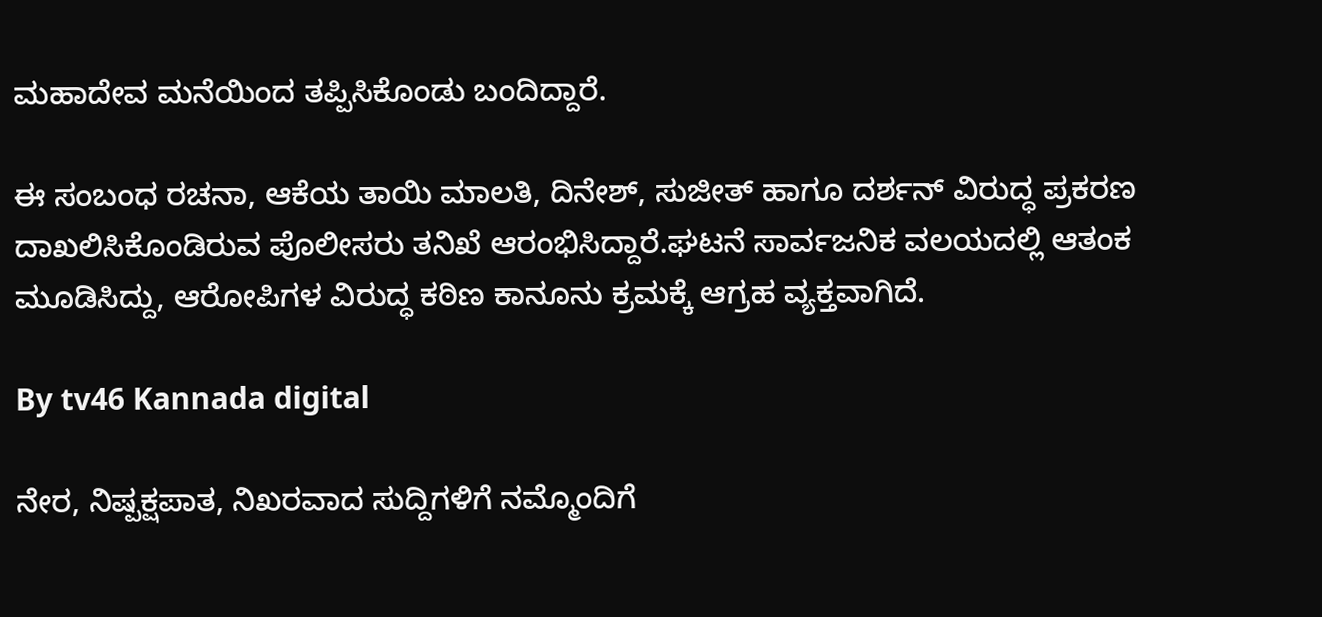ಮಹಾದೇವ ಮನೆಯಿಂದ ತಪ್ಪಿಸಿಕೊಂಡು ಬಂದಿದ್ದಾರೆ.

ಈ ಸಂಬಂಧ ರಚನಾ, ಆಕೆಯ ತಾಯಿ ಮಾಲತಿ, ದಿನೇಶ್, ಸುಜೀತ್ ಹಾಗೂ ದರ್ಶನ್ ವಿರುದ್ಧ ಪ್ರಕರಣ ದಾಖಲಿಸಿಕೊಂಡಿರುವ ಪೊಲೀಸರು ತನಿಖೆ ಆರಂಭಿಸಿದ್ದಾರೆ.ಘಟನೆ ಸಾರ್ವಜನಿಕ ವಲಯದಲ್ಲಿ ಆತಂಕ ಮೂಡಿಸಿದ್ದು, ಆರೋಪಿಗಳ ವಿರುದ್ಧ ಕಠಿಣ ಕಾನೂನು ಕ್ರಮಕ್ಕೆ ಆಗ್ರಹ ವ್ಯಕ್ತವಾಗಿದೆ.

By tv46 Kannada digital

ನೇರ, ನಿಷ್ಪಕ್ಷಪಾತ, ನಿಖರವಾದ ಸುದ್ದಿಗಳಿಗೆ ನಮ್ಮೊಂದಿಗೆ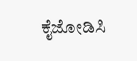ಕೈಜೋಡಿಸಿ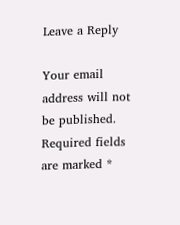Leave a Reply

Your email address will not be published. Required fields are marked *